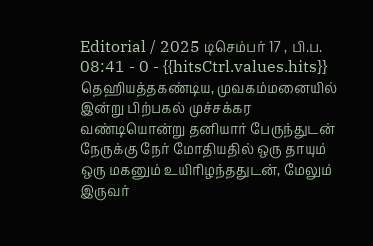Editorial / 2025 டிசெம்பர் 17 , பி.ப. 08:41 - 0 - {{hitsCtrl.values.hits}}
தெஹியத்தகண்டிய, முவகம்மனையில் இன்று பிற்பகல் முச்சக்கர வண்டியொன்று தனியார் பேருந்துடன் நேருக்கு நேர் மோதியதில் ஒரு தாயும் ஒரு மகனும் உயிரிழந்ததுடன், மேலும் இருவர்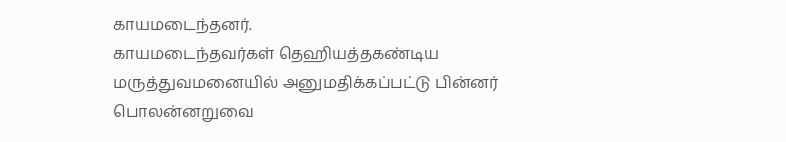காயமடைந்தனர்.
காயமடைந்தவர்கள் தெஹியத்தகண்டிய மருத்துவமனையில் அனுமதிக்கப்பட்டு பின்னர் பொலன்னறுவை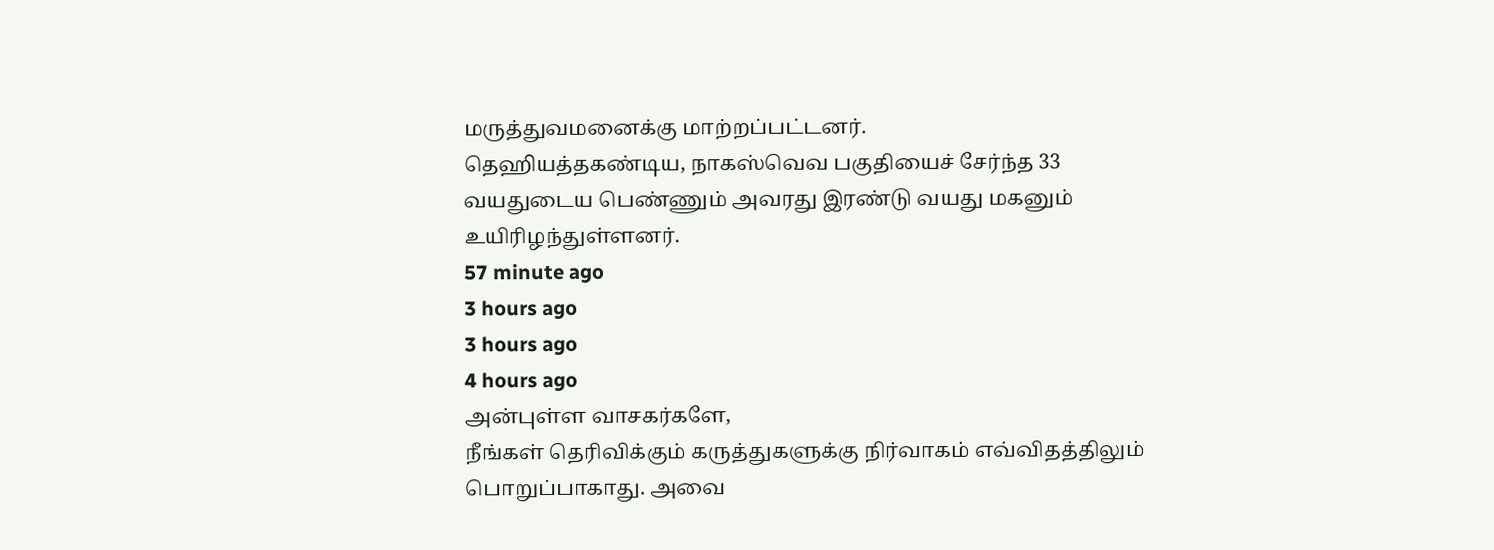மருத்துவமனைக்கு மாற்றப்பட்டனர்.
தெஹியத்தகண்டிய, நாகஸ்வெவ பகுதியைச் சேர்ந்த 33 வயதுடைய பெண்ணும் அவரது இரண்டு வயது மகனும் உயிரிழந்துள்ளனர்.
57 minute ago
3 hours ago
3 hours ago
4 hours ago
அன்புள்ள வாசகர்களே,
நீங்கள் தெரிவிக்கும் கருத்துகளுக்கு நிர்வாகம் எவ்விதத்திலும் பொறுப்பாகாது. அவை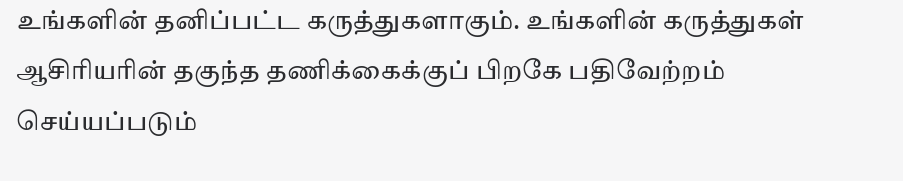உங்களின் தனிப்பட்ட கருத்துகளாகும். உங்களின் கருத்துகள் ஆசிரியரின் தகுந்த தணிக்கைக்குப் பிறகே பதிவேற்றம் செய்யப்படும்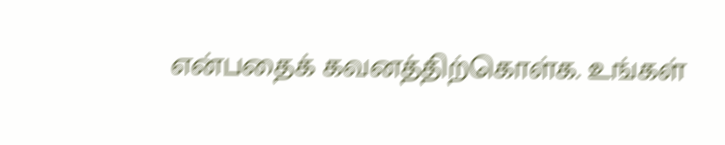என்பதைக் கவனத்திற்கொள்க. உங்கள்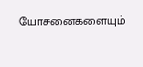யோசனைகளையும்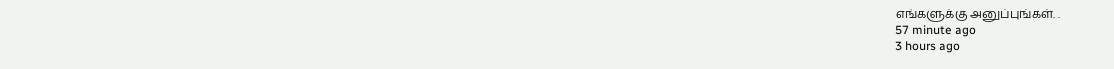எங்களுக்கு அனுப்புங்கள். .
57 minute ago
3 hours ago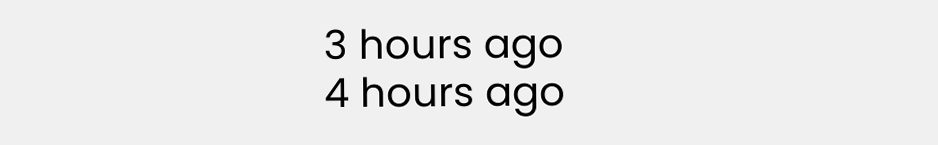3 hours ago
4 hours ago